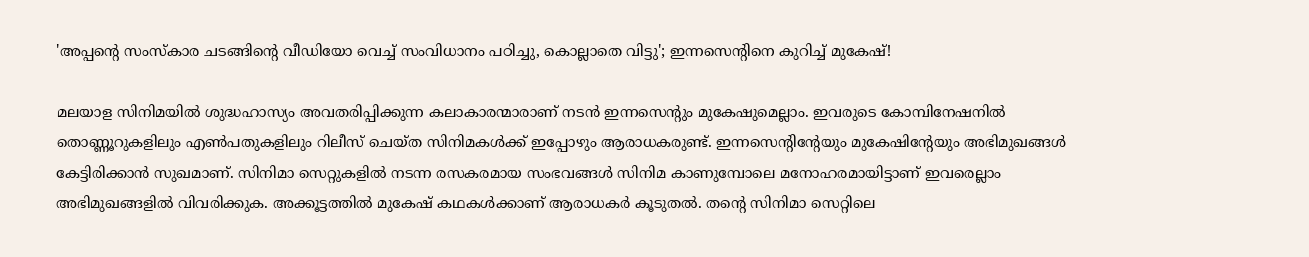'അപ്പന്റെ സംസ്കാര ചടങ്ങിന്റെ വീ‍ഡ‍ിയോ വെച്ച് സംവിധാനം പഠിച്ചു, കൊല്ലാതെ വിട്ടു'; ഇന്നസെന്റിനെ കുറിച്ച് മുകേഷ്!

മലയാള സിനിമയിൽ ശുദ്ധഹാസ്യം അവതരിപ്പിക്കുന്ന കലാകാരന്മാരാണ് നടൻ ഇന്നസെന്റും മുകേഷുമെല്ലാം. ഇവരുടെ കോമ്പിനേഷനിൽ തൊണ്ണൂറുകളിലും എൺപതുകളിലും റിലീസ് ചെയ്ത സിനിമകൾക്ക് ഇപ്പോഴും ആരാധകരുണ്ട്. ഇന്നസെന്റിന്റേയും മുകേഷിന്റേയും അഭിമുഖങ്ങൾ കേട്ടിരിക്കാൻ സുഖമാണ്. സിനിമാ സെറ്റുകളിൽ നടന്ന രസകരമായ സംഭവങ്ങൾ സിനിമ കാണുമ്പോലെ മനോഹരമായിട്ടാണ് ഇവരെല്ലാം അഭിമുഖങ്ങളിൽ വിവരിക്കുക. അക്കൂട്ടത്തിൽ‌ മുകേഷ് കഥകൾക്കാണ് ആരാധകർ കൂടുതൽ. തന്റെ സിനിമാ സെറ്റിലെ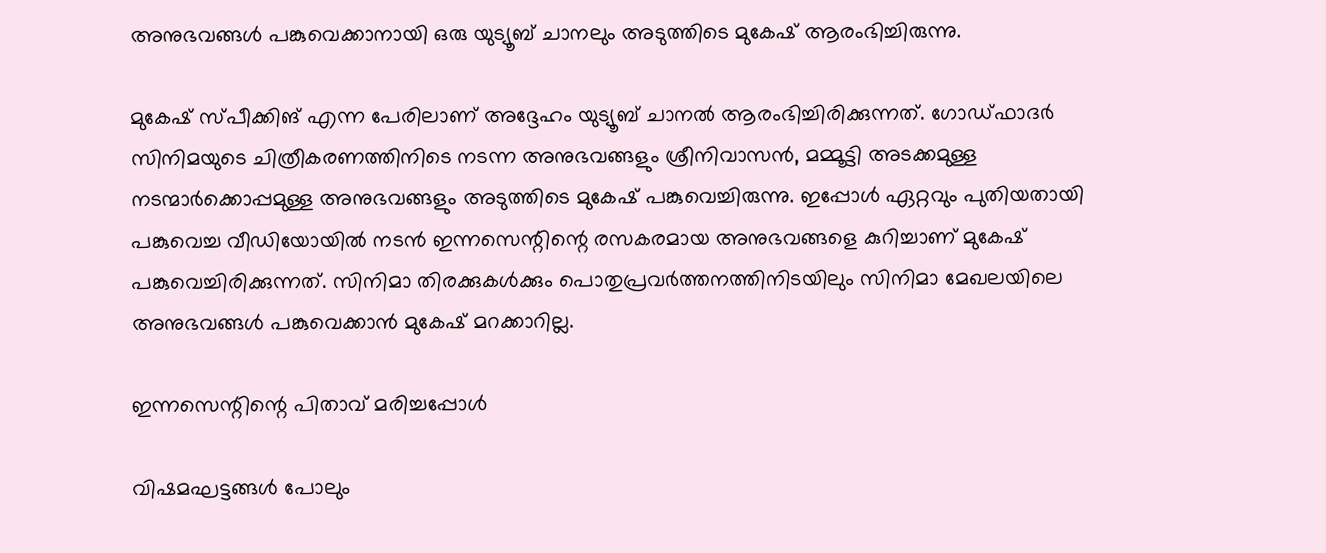അനുഭവങ്ങൾ പങ്കുവെക്കാനായി ഒരു യുട്യൂബ് ചാനലും അടുത്തിടെ മുകേഷ് ആരംഭിച്ചിരുന്നു.

മുകേഷ് സ്പീക്കിങ് എന്ന പേരിലാണ് അദ്ദേഹം യുട്യൂബ് ചാനൽ ആരംഭിച്ചിരിക്കുന്നത്. ഗോഡ്ഫാദർ സിനിമയുടെ ചിത്രീകരണത്തിനിടെ നടന്ന അനുഭവങ്ങളും ശ്രീനിവാസൻ, മമ്മൂട്ടി അടക്കമുള്ള നടന്മാർക്കൊപ്പമുള്ള അനുഭവങ്ങളും അടുത്തിടെ മുകേഷ് പങ്കുവെച്ചിരുന്നു. ഇപ്പോൾ ഏറ്റവും പുതിയതായി പങ്കുവെച്ച വീഡിയോയിൽ ‌നടൻ ഇന്നസെന്റിന്റെ രസകരമായ അനുഭവങ്ങളെ കുറിച്ചാണ് മുകേഷ് പങ്കുവെച്ചിരിക്കുന്നത്. സിനിമാ തിരക്കുകൾക്കും പൊതുപ്രവർത്തനത്തിനിടയിലും സിനിമാ മേഖലയിലെ അനുഭവങ്ങൾ പങ്കുവെക്കാൻ മുകേഷ് മറക്കാറില്ല.

ഇന്നസെന്റിന്റെ പിതാവ് മരിച്ചപ്പോൾ

വിഷമഘട്ടങ്ങൾ പോലും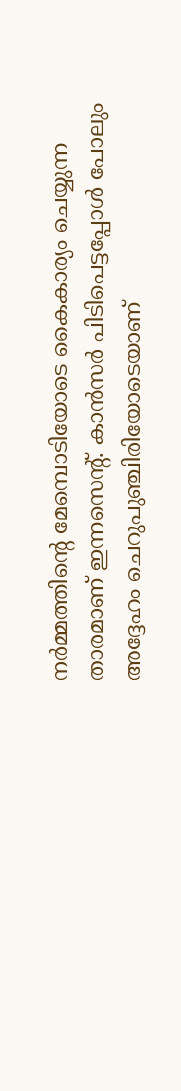നർമ്മത്തിന്റെ മേമ്പൊടിയോടെ കൈകാര്യം ചെയ്യുന്ന താരമാണ് ഇന്നസെന്റ്. കാൻസർ പിടിപെട്ടപ്പോൾ പോലും അദ്ദേഹം ചെറുപുഞ്ചിരിയോടെയാണ്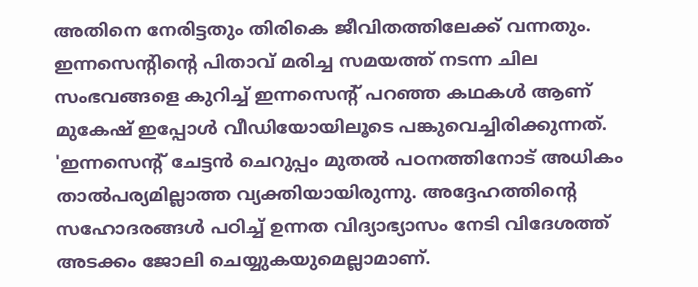അതിനെ നേരിട്ടതും തിരികെ ജീവിതത്തിലേക്ക് വന്നതും. ഇന്നസെന്റിന്റെ പിതാവ് മരിച്ച സമയത്ത് നടന്ന ചില സംഭവങ്ങളെ കുറിച്ച് ഇന്നസെന്റ് പറഞ്ഞ കഥകൾ ആണ് മുകേഷ് ഇപ്പോൾ വീഡിയോയിലൂടെ പങ്കുവെച്ചിരിക്കുന്നത്. 'ഇന്നസെന്റ് ചേട്ടൻ ചെറുപ്പം മുതൽ പഠനത്തിനോട് അധികം താൽപര്യമില്ലാത്ത വ്യക്തിയായിരുന്നു. അദ്ദേഹത്തിന്റെ സഹോദരങ്ങൾ പഠിച്ച് ഉന്നത വിദ്യാഭ്യാസം നേടി വിദേശത്ത് അടക്കം ജോലി ചെയ്യുകയുമെല്ലാമാണ്.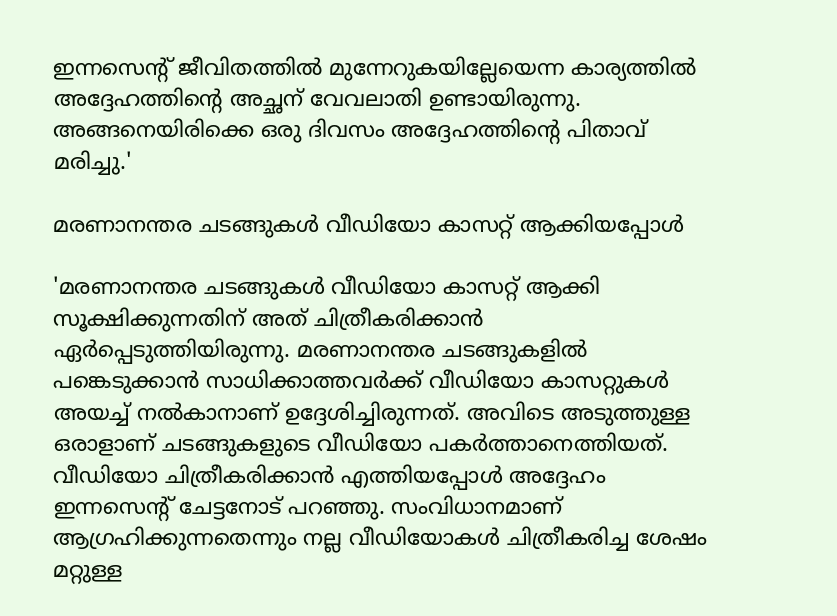ഇന്നസെന്റ് ജീവിതത്തിൽ മുന്നേറുകയില്ലേയെന്ന കാര്യത്തിൽ അദ്ദേഹത്തിന്റെ അച്ഛന് വേവലാതി ഉണ്ടായിരുന്നു. അങ്ങനെയിരിക്കെ ഒരു ദിവസം അദ്ദേഹത്തിന്റെ പിതാവ് മരിച്ചു.'

മരണാനന്തര ചടങ്ങുകൾ വീഡിയോ കാസറ്റ് ആക്കിയപ്പോൾ

'മരണാനന്തര ചടങ്ങുകൾ വീഡിയോ കാസറ്റ് ആക്കി സൂക്ഷിക്കുന്നതിന് അത് ചിത്രീകരിക്കാൻ ഏർപ്പെടുത്തിയിരുന്നു. മരണാനന്തര ചടങ്ങുകളിൽ പങ്കെടുക്കാൻ സാധിക്കാത്തവർക്ക് വീഡിയോ കാസറ്റുകൾ അയച്ച് നൽകാനാണ് ഉദ്ദേശിച്ചിരുന്നത്. അവിടെ അടുത്തുള്ള ഒരാളാണ് ചടങ്ങുകളുടെ വീഡിയോ പകർത്താനെത്തിയത്. വീഡിയോ ചിത്രീകരിക്കാൻ എത്തിയപ്പോൾ അദ്ദേഹം ഇന്നസെന്റ് ചേട്ടനോട് പറഞ്ഞു. സംവിധാനമാണ് ആഗ്രഹിക്കുന്നതെന്നും നല്ല വീഡിയോകൾ ചിത്രീകരിച്ച ശേഷം മറ്റുള്ള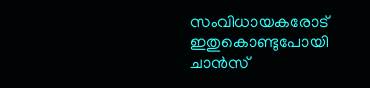സംവിധായകരോട് ഇതുകൊണ്ടുപോയി ചാൻസ്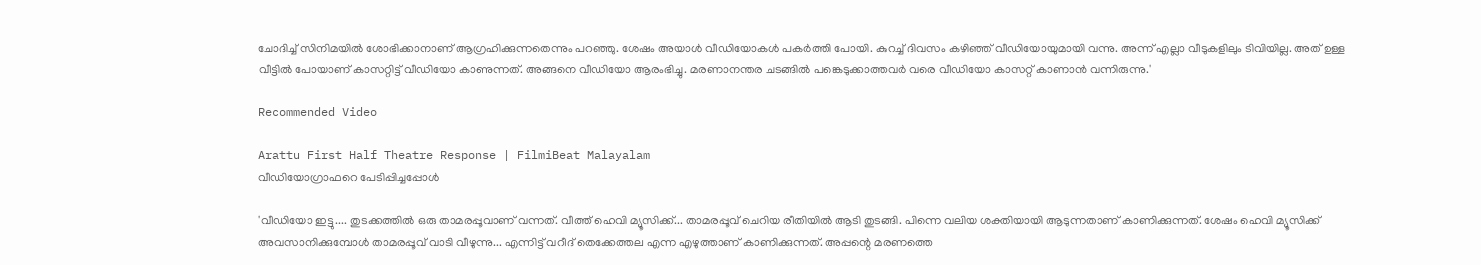ചോദിച്ച് സിനിമയിൽ ശോഭിക്കാനാണ് ആഗ്രഹിക്കുന്നതെന്നും പറഞ്ഞു. ശേഷം അയാൾ വീഡിയോകൾ പകർത്തി പോയി. കുറച്ച് ദിവസം കഴിഞ്ഞ് വീഡിയോയുമായി വന്നു. അന്ന് എല്ലാ വീടുകളിലും ടിവിയില്ല. അത് ഉള്ള വീട്ടിൽ പോയാണ് കാസറ്റിട്ട് വീഡിയോ കാണുന്നത്. അങ്ങനെ വീഡിയോ ആരംഭിച്ചു. മരണാനന്തര ചടങ്ങിൽ പങ്കെടുക്കാത്തവർ വരെ വീഡിയോ കാസറ്റ് കാണാൻ വന്നിരുന്നു.'

Recommended Video

Arattu First Half Theatre Response | FilmiBeat Malayalam
വീഡിയോഗ്രാഫറെ പേടിപ്പിച്ചപ്പോൾ

'വീഡിയോ ഇട്ടു.... തുടക്കത്തിൽ ഒരു താമരപ്പൂവാണ് വന്നത്. വീത്ത് ഹെവി മ്യൂസിക്ക്... താമരപ്പൂവ് ചെറിയ രീതിയിൽ ആടി തുടങ്ങി. പിന്നെ വലിയ ശക്തിയായി ആടുന്നതാണ് കാണിക്കുന്നത്. ശേഷം ഹെവി മ്യൂസിക്ക് അവസാനിക്കുമ്പോൾ താമരപ്പൂവ് വാടി വീഴുന്നു... എന്നിട്ട് വറീദ് തെക്കേത്തല എന്ന എഴുത്താണ് കാണിക്കുന്നത്. അപ്പന്റെ മരണത്തെ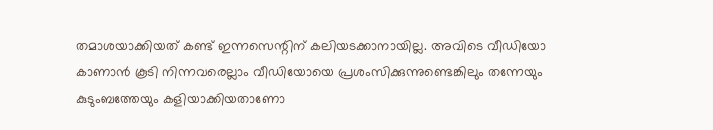തമാശയാക്കിയത് കണ്ട് ഇന്നസെന്റിന് കലിയടക്കാനായില്ല. അവിടെ വീഡിയോ കാണാൻ കൂടി നിന്നവരെല്ലാം വീഡിയോയെ പ്രശംസിക്കുന്നുണ്ടെങ്കിലും തന്നേയും കുടുംബത്തേയും കളിയാക്കിയതാണോ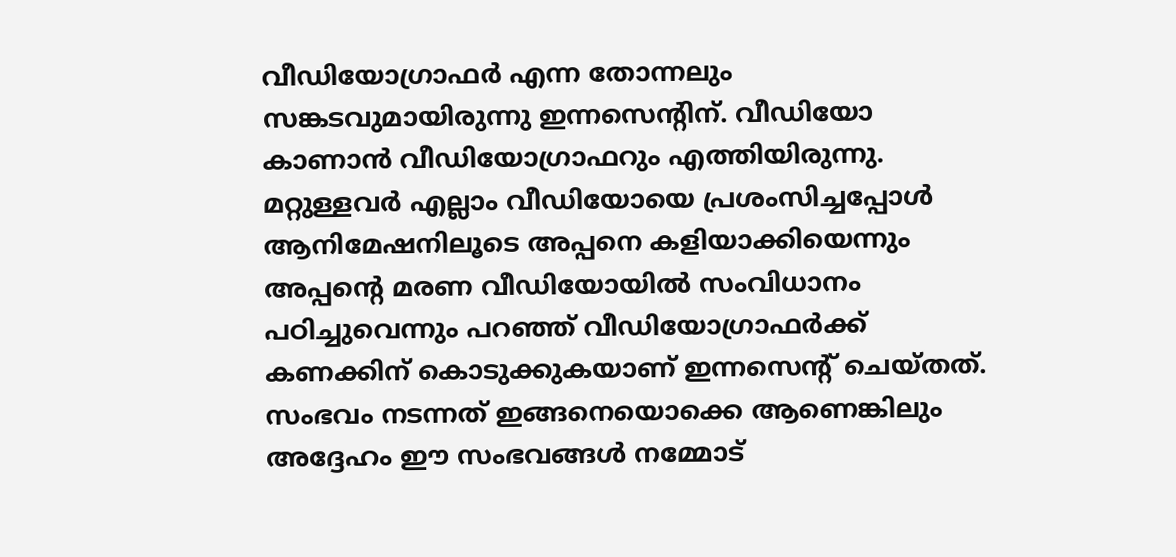വീഡിയോഗ്രാഫർ എന്ന തോന്നലും സങ്കടവുമായിരുന്നു ഇന്നസെന്റിന്. വീഡിയോ കാണാൻ വീഡിയോഗ്രാഫറും എത്തിയിരുന്നു. മറ്റുള്ളവർ എല്ലാം വീഡിയോയെ പ്രശംസിച്ചപ്പോൾ‌ ആനിമേഷനിലൂടെ അപ്പനെ കളിയാക്കിയെന്നും അപ്പന്റെ മരണ വീഡിയോയിൽ സംവിധാനം പഠിച്ചുവെന്നും പറഞ്ഞ് വീഡിയോഗ്രാഫർക്ക് കണക്കിന് കൊടുക്കുകയാണ് ഇന്നസെന്റ് ചെയ്തത്. സംഭവം നടന്നത് ഇങ്ങനെയൊക്കെ ആണെങ്കിലും അദ്ദേഹം ഈ സംഭവങ്ങൾ നമ്മോട്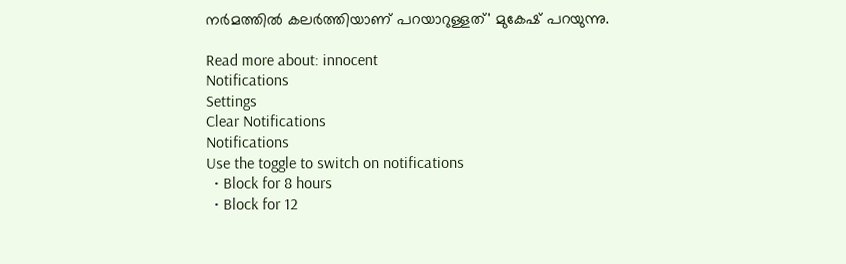നർമത്തിൽ കലർത്തിയാണ് പറയാറുള്ളത്' മുകേഷ് പറയുന്നു.

Read more about: innocent
Notifications
Settings
Clear Notifications
Notifications
Use the toggle to switch on notifications
  • Block for 8 hours
  • Block for 12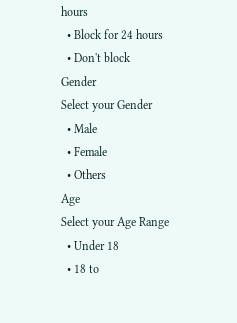hours
  • Block for 24 hours
  • Don't block
Gender
Select your Gender
  • Male
  • Female
  • Others
Age
Select your Age Range
  • Under 18
  • 18 to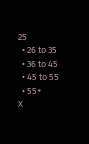25
  • 26 to 35
  • 36 to 45
  • 45 to 55
  • 55+
X